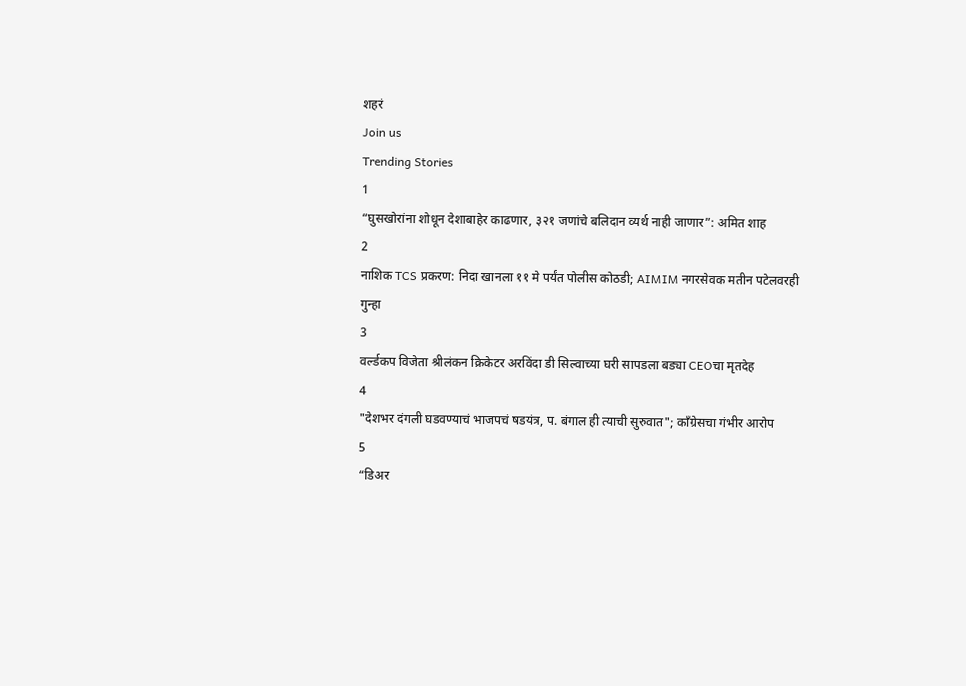शहरं
Join us
Trending Stories
1
“घुसखोरांना शोधून देशाबाहेर काढणार, ३२१ जणांचे बलिदान व्यर्थ नाही जाणार”: अमित शाह
2
नाशिक TCS प्रकरण: निदा खानला ११ मे पर्यंत पोलीस कोठडी; AIMIM नगरसेवक मतीन पटेलवरही गुन्हा
3
वर्ल्डकप विजेता श्रीलंकन क्रिकेटर अरविंदा डी सिल्वाच्या घरी सापडला बड्या CEOचा मृतदेह
4
"देशभर दंगली घडवण्याचं भाजपचं षडयंत्र, प. बंगाल ही त्याची सुरुवात"; काँग्रेसचा गंभीर आरोप
5
“डिअर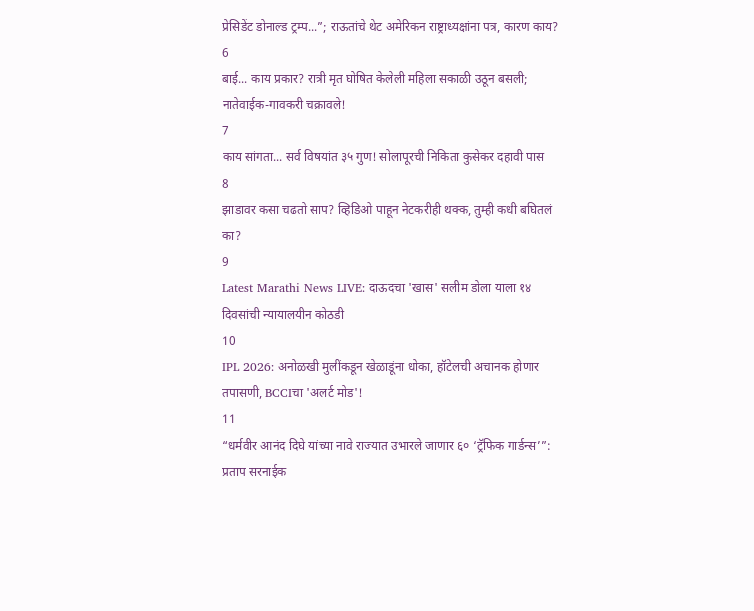प्रेसिडेंट डोनाल्ड ट्रम्प...”; राऊतांचे थेट अमेरिकन राष्ट्राध्यक्षांना पत्र, कारण काय?
6
बाई... काय प्रकार? रात्री मृत घोषित केलेली महिला सकाळी उठून बसली; नातेवाईक-गावकरी चक्रावले!
7
काय सांगता... सर्व विषयांत ३५ गुण! सोलापूरची निकिता कुसेकर दहावी पास
8
झाडावर कसा चढतो साप? व्हिडिओ पाहून नेटकरीही थक्क, तुम्ही कधी बघितलं का?
9
Latest Marathi News LIVE: दाऊदचा 'खास' सलीम डोला याला १४ दिवसांची न्यायालयीन कोठडी
10
IPL 2026: अनोळखी मुलींकडून खेळाडूंना धोका, हॉटेलची अचानक होणार तपासणी, BCCIचा 'अलर्ट मोड'!
11
“धर्मवीर आनंद दिघे यांच्या नावे राज्यात उभारले जाणार ६० ‘ट्रॅफिक गार्डन्स’”: प्रताप सरनाईक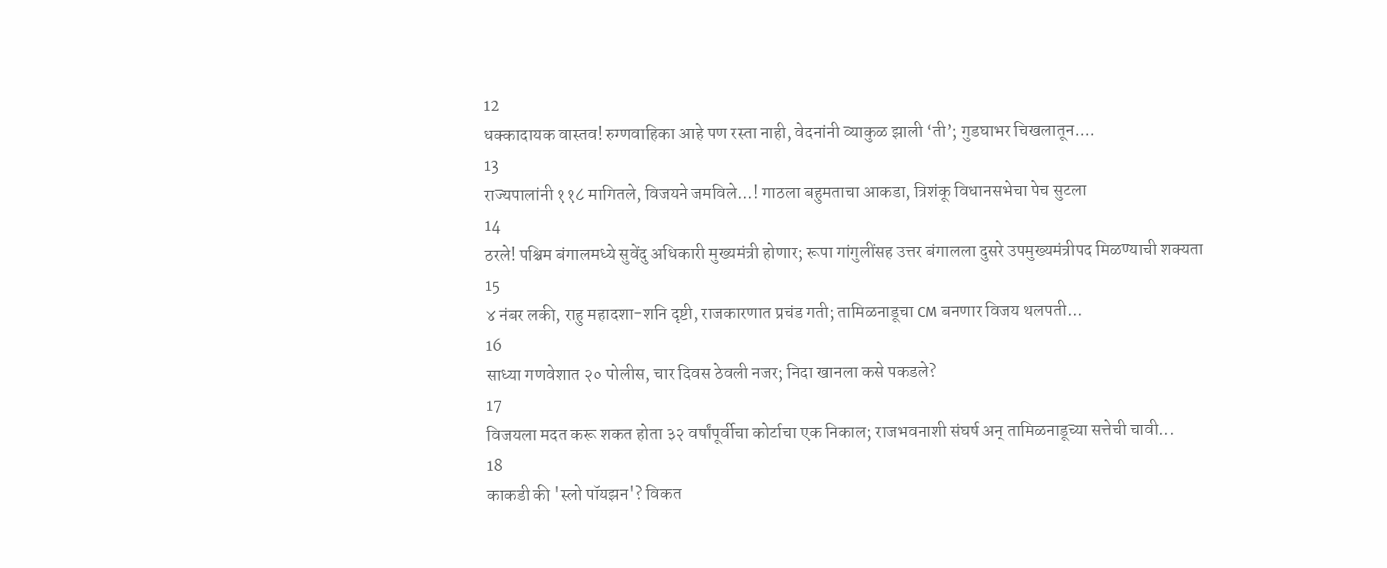12
धक्कादायक वास्तव! रुग्णवाहिका आहे पण रस्ता नाही, वेदनांनी व्याकुळ झाली ‘ती’; गुडघाभर चिखलातून....
13
राज्यपालांनी ११८ मागितले, विजयने जमविले...! गाठला बहुमताचा आकडा, त्रिशंकू विधानसभेचा पेच सुटला
14
ठरले! पश्चिम बंगालमध्ये सुवेंदु अधिकारी मुख्यमंत्री होणार; रूपा गांगुलींसह उत्तर बंगालला दुसरे उपमुख्यमंत्रीपद मिळण्याची शक्यता
15
४ नंबर लकी, राहु महादशा-शनि दृष्टी, राजकारणात प्रचंड गती; तामिळनाडूचा CM बनणार विजय थलपती...
16
साध्या गणवेशात २० पोलीस, चार दिवस ठेवली नजर; निदा खानला कसे पकडले?
17
विजयला मदत करू शकत होता ३२ वर्षांपूर्वीचा कोर्टाचा एक निकाल; राजभवनाशी संघर्ष अन् तामिळनाडूच्या सत्तेची चावी...
18
काकडी की 'स्लो पॉयझन'? विकत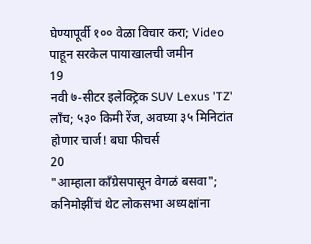घेण्यापूर्वी १०० वेळा विचार करा; Video पाहून सरकेल पायाखालची जमीन
19
नवी ७-सीटर इलेक्ट्रिक SUV Lexus 'TZ' लाँच; ५३० किमी रेंज, अवघ्या ३५ मिनिटांत होणार चार्ज! बघा फीचर्स
20
"आम्हाला काँग्रेसपासून वेगळं बसवा"; कनिमोझींचं थेट लोकसभा अध्यक्षांना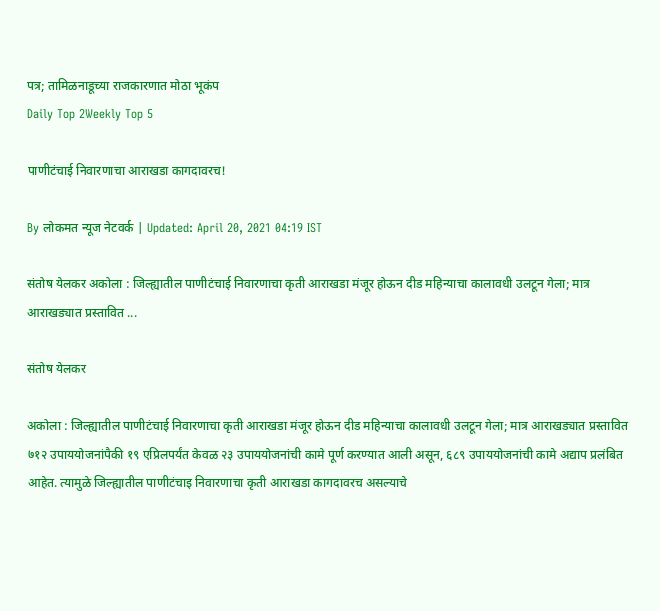पत्र; तामिळनाडूच्या राजकारणात मोठा भूकंप
Daily Top 2Weekly Top 5

पाणीटंचाई निवारणाचा आराखडा कागदावरच!

By लोकमत न्यूज नेटवर्क | Updated: April 20, 2021 04:19 IST

संतोष येलकर अकोला : जिल्ह्यातील पाणीटंचाई निवारणाचा कृती आराखडा मंजूर होऊन दीड महिन्याचा कालावधी उलटून गेला; मात्र आराखड्यात प्रस्तावित ...

संतोष येलकर

अकोला : जिल्ह्यातील पाणीटंचाई निवारणाचा कृती आराखडा मंजूर होऊन दीड महिन्याचा कालावधी उलटून गेला; मात्र आराखड्यात प्रस्तावित ७१२ उपाययोजनांपैकी १९ एप्रिलपर्यंत केवळ २३ उपाययोजनांची कामे पूर्ण करण्यात आली असून, ६८९ उपाययोजनांची कामे अद्याप प्रलंबित आहेत. त्यामुळे जिल्ह्यातील पाणीटंचाइ निवारणाचा कृती आराखडा कागदावरच असल्याचे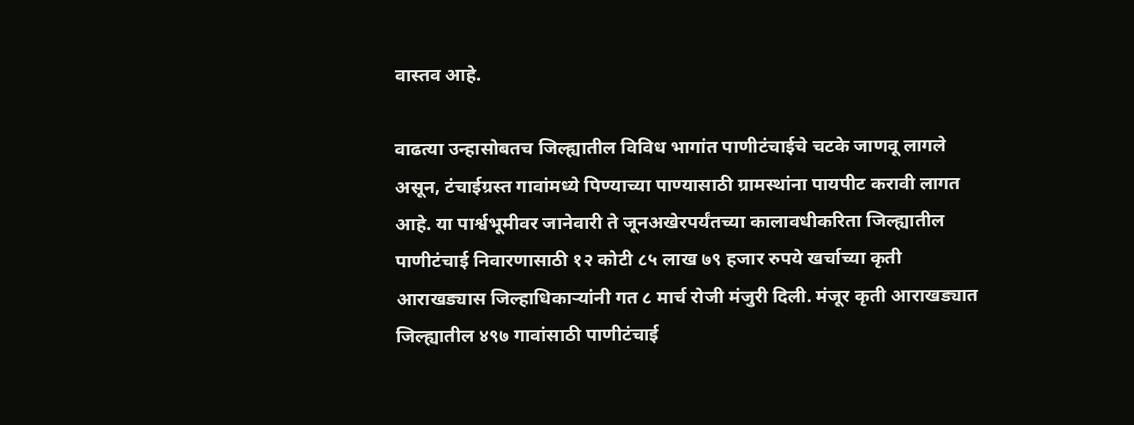वास्तव आहे.

वाढत्या उन्हासोबतच जिल्ह्यातील विविध भागांत पाणीटंचाईचे चटके जाणवू लागले असून, टंचाईग्रस्त गावांमध्ये पिण्याच्या पाण्यासाठी ग्रामस्थांना पायपीट करावी लागत आहे. या पार्श्वभूमीवर जानेवारी ते जूनअखेरपर्यंतच्या कालावधीकरिता जिल्ह्यातील पाणीटंचाई निवारणासाठी १२ कोटी ८५ लाख ७९ हजार रुपये खर्चाच्या कृती आराखड्यास जिल्हाधिकाऱ्यांनी गत ८ मार्च रोजी मंजुरी दिली. मंजूर कृती आराखड्यात जिल्ह्यातील ४९७ गावांसाठी पाणीटंचाई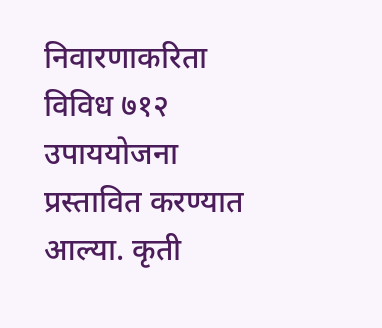निवारणाकरिता विविध ७१२ उपाययोजना प्रस्तावित करण्यात आल्या. कृती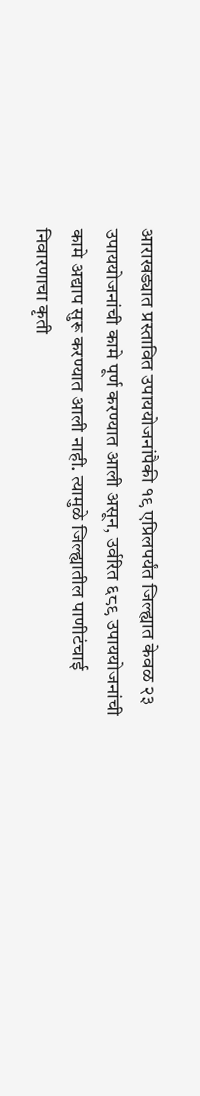आराखड्यात प्रस्तावित उपाययोजनांपैकी १९ एप्रिलपर्यंत जिल्ह्यात केवळ २३ उपाययोजनांची कामे पूर्ण करण्यात आली असून, उर्वरित ६८९ उपाययोजनांची कामे अद्याप सुरू करण्यात आली नाही. त्यामुळे जिल्ह्यातील पाणीटंचाई निवारणाचा कृती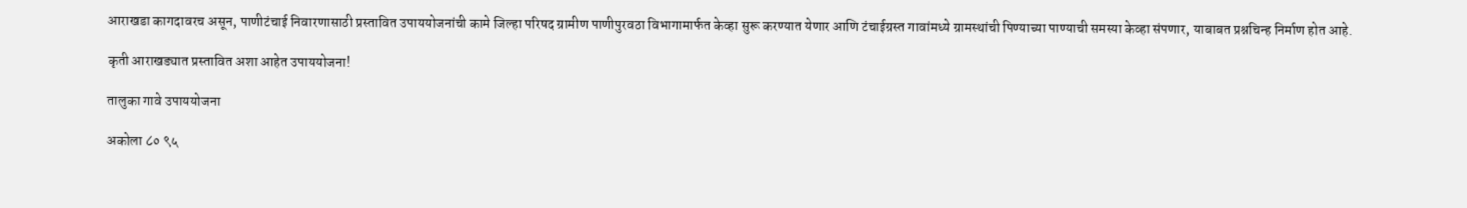आराखडा कागदावरच असून, पाणीटंचाई निवारणासाठी प्रस्तावित उपाययोजनांची कामे जिल्हा परिषद ग्रामीण पाणीपुरवठा विभागामार्फत केव्हा सुरू करण्यात येणार आणि टंचाईग्रस्त गावांमध्ये ग्रामस्थांची पिण्याच्या पाण्याची समस्या केव्हा संपणार, याबाबत प्रश्नचिन्ह निर्माण होत आहे.

कृती आराखड्यात प्रस्तावित अशा आहेत उपाययोजना!

तालुका गावे उपाययोजना

अकोला ८० ९५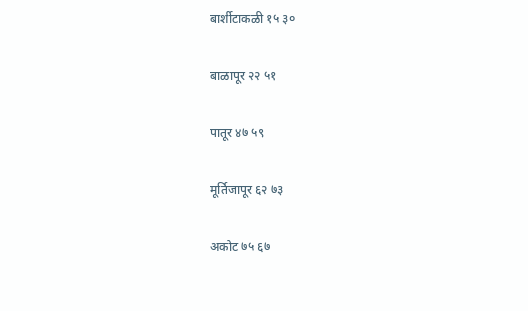बार्शीटाकळी १५ ३०

बाळापूर २२ ५१

पातूर ४७ ५९

मूर्तिजापूर ६२ ७३

अकोट ७५ ६७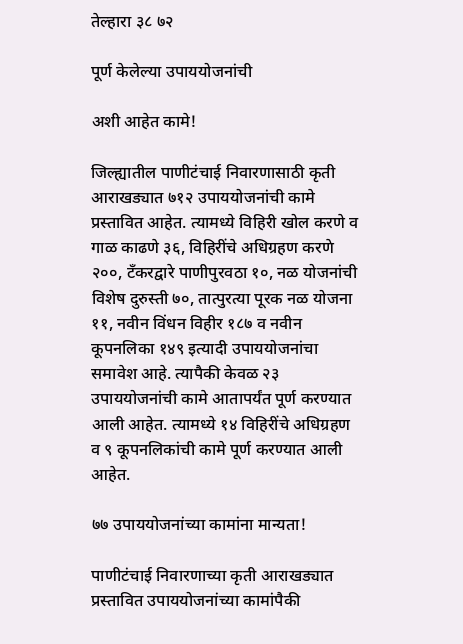तेल्हारा ३८ ७२

पूर्ण केलेल्या उपाययोजनांची

अशी आहेत कामे!

जिल्ह्यातील पाणीटंचाई निवारणासाठी कृती आराखड्यात ७१२ उपाययोजनांची कामे प्रस्तावित आहेत. त्यामध्ये विहिरी खोल करणे व गाळ काढणे ३६, विहिरींचे अधिग्रहण करणे २००, टँकरद्वारे पाणीपुरवठा १०, नळ योजनांची विशेष दुरुस्ती ७०, तात्पुरत्या पूरक नळ योजना ११, नवीन विंधन विहीर १८७ व नवीन कूपनलिका १४९ इत्यादी उपाययोजनांचा समावेश आहे. त्यापैकी केवळ २३ उपाययोजनांची कामे आतापर्यंत पूर्ण करण्यात आली आहेत. त्यामध्ये १४ विहिरींचे अधिग्रहण व ९ कूपनलिकांची कामे पूर्ण करण्यात आली आहेत.

७७ उपाययोजनांच्या कामांना मान्यता!

पाणीटंचाई निवारणाच्या कृती आराखड्यात प्रस्तावित उपाययोजनांच्या कामांपैकी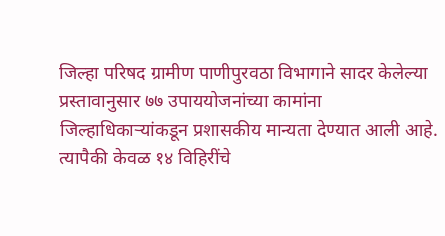जिल्हा परिषद ग्रामीण पाणीपुरवठा विभागाने सादर केलेल्या प्रस्तावानुसार ७७ उपाययोजनांच्या कामांना जिल्हाधिकाऱ्यांकडून प्रशासकीय मान्यता देण्यात आली आहे. त्यापैकी केवळ १४ विहिरींचे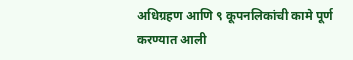अधिग्रहण आणि ९ कूपनलिकांची कामे पूर्ण करण्यात आली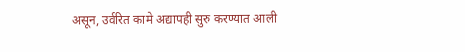असून, उर्वरित कामे अद्यापही सुरु करण्यात आली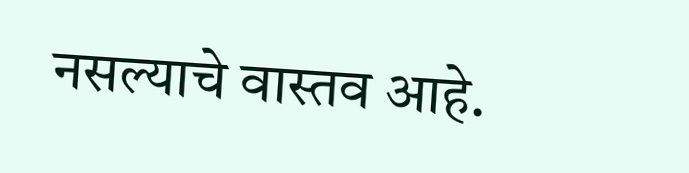नसल्याचे वास्तव आहे.